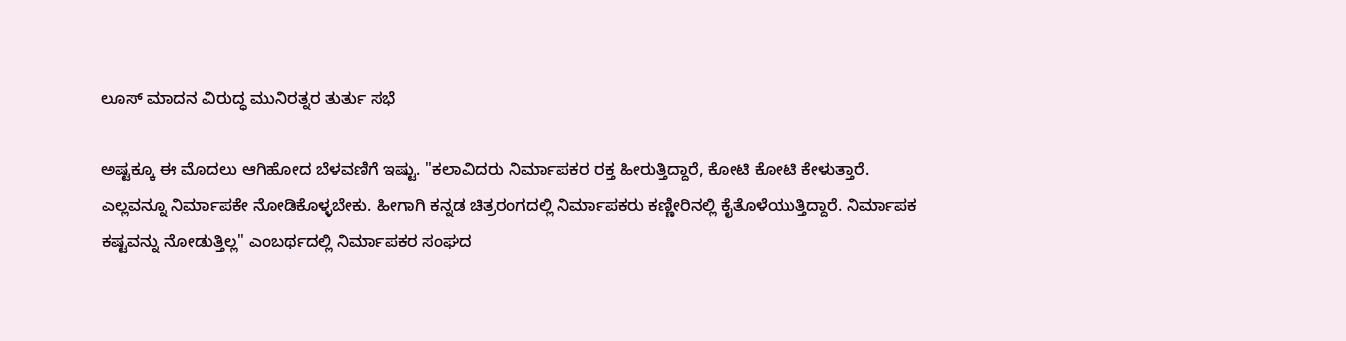ಲೂಸ್ ಮಾದನ ವಿರುದ್ಧ ಮುನಿರತ್ನರ ತುರ್ತು ಸಭೆ

ಅಷ್ಟಕ್ಕೂ ಈ ಮೊದಲು ಆಗಿಹೋದ ಬೆಳವಣಿಗೆ ಇಷ್ಟು. "ಕಲಾವಿದರು ನಿರ್ಮಾಪಕರ ರಕ್ತ ಹೀರುತ್ತಿದ್ದಾರೆ, ಕೋಟಿ ಕೋಟಿ ಕೇಳುತ್ತಾರೆ. ಎಲ್ಲವನ್ನೂ ನಿರ್ಮಾಪಕೇ ನೋಡಿಕೊಳ್ಳಬೇಕು. ಹೀಗಾಗಿ ಕನ್ನಡ ಚಿತ್ರರಂಗದಲ್ಲಿ ನಿರ್ಮಾಪಕರು ಕಣ್ಣೀರಿನಲ್ಲಿ ಕೈತೊಳೆಯುತ್ತಿದ್ದಾರೆ. ನಿರ್ಮಾಪಕ ಕಷ್ಟವನ್ನು ನೋಡುತ್ತಿಲ್ಲ" ಎಂಬರ್ಥದಲ್ಲಿ ನಿರ್ಮಾಪಕರ ಸಂಘದ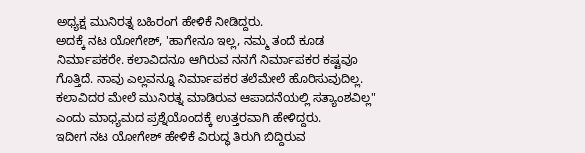ಅಧ್ಯಕ್ಷ ಮುನಿರತ್ನ ಬಹಿರಂಗ ಹೇಳಿಕೆ ನೀಡಿದ್ದರು.
ಅದಕ್ಕೆ ನಟ ಯೋಗೇಶ್, 'ಹಾಗೇನೂ ಇಲ್ಲ, ನಮ್ಮ ತಂದೆ ಕೂಡ ನಿರ್ಮಾಪಕರೇ. ಕಲಾವಿದನೂ ಆಗಿರುವ ನನಗೆ ನಿರ್ಮಾಪಕರ ಕಷ್ಟವೂ ಗೊತ್ತಿದೆ. ನಾವು ಎಲ್ಲವನ್ನೂ ನಿರ್ಮಾಪಕರ ತಲೆಮೇಲೆ ಹೊರಿಸುವುದಿಲ್ಲ. ಕಲಾವಿದರ ಮೇಲೆ ಮುನಿರತ್ನ ಮಾಡಿರುವ ಆಪಾದನೆಯಲ್ಲಿ ಸತ್ಯಾಂಶವಿಲ್ಲ" ಎಂದು ಮಾಧ್ಯಮದ ಪ್ರಶ್ನೆಯೊಂದಕ್ಕೆ ಉತ್ತರವಾಗಿ ಹೇಳಿದ್ದರು.
ಇದೀಗ ನಟ ಯೋಗೇಶ್ ಹೇಳಿಕೆ ವಿರುದ್ಧ ತಿರುಗಿ ಬಿದ್ದಿರುವ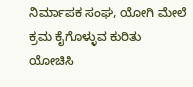ನಿರ್ಮಾಪಕ ಸಂಘ, ಯೋಗಿ ಮೇಲೆ ಕ್ರಮ ಕೈಗೊಳ್ಳುವ ಕುರಿತು ಯೋಚಿಸಿ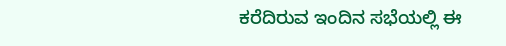ಕರೆದಿರುವ ಇಂದಿನ ಸಭೆಯಲ್ಲಿ ಈ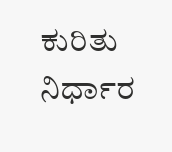ಕುರಿತು ನಿರ್ಧಾರ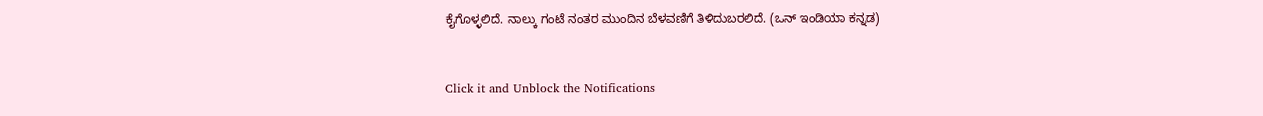ಕೈಗೊಳ್ಳಲಿದೆ. ನಾಲ್ಕು ಗಂಟೆ ನಂತರ ಮುಂದಿನ ಬೆಳವಣಿಗೆ ತಿಳಿದುಬರಲಿದೆ. (ಒನ್ ಇಂಡಿಯಾ ಕನ್ನಡ)


Click it and Unblock the Notifications